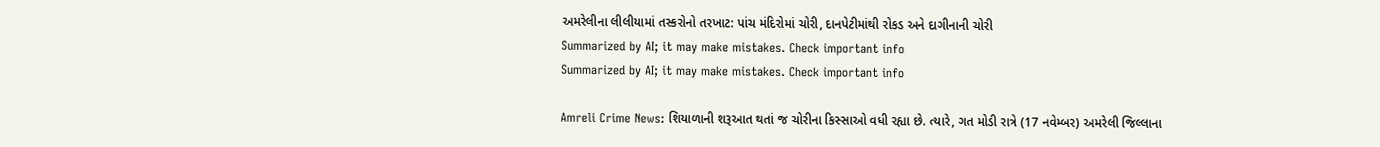અમરેલીના લીલીયામાં તસ્કરોનો તરખાટ: પાંચ મંદિરોમાં ચોરી, દાનપેટીમાંથી રોકડ અને દાગીનાની ચોરી
Summarized by AI; it may make mistakes. Check important info
Summarized by AI; it may make mistakes. Check important info

Amreli Crime News: શિયાળાની શરૂઆત થતાં જ ચોરીના કિસ્સાઓ વધી રહ્યા છે. ત્યારે, ગત મોડી રાત્રે (17 નવેમ્બર) અમરેલી જિલ્લાના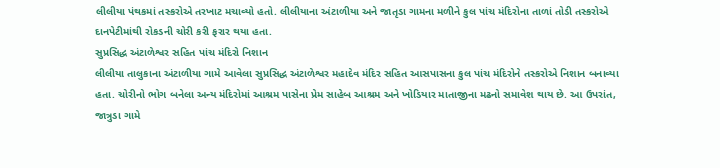લીલીયા પંથકમાં તસ્કરોએ તરખાટ મચાવ્યો હતો. લીલીયાના અંટાળીયા અને જાતૃડા ગામના મળીને કુલ પાંચ મંદિરોના તાળાં તોડી તસ્કરોએ દાનપેટીમાંથી રોકડની ચોરી કરી ફરાર થયા હતા.
સુપ્રસિદ્ધ અંટાળેશ્વર સહિત પાંચ મંદિરો નિશાન
લીલીયા તાલુકાના અંટાળીયા ગામે આવેલા સુપ્રસિદ્ધ અંટાળેશ્વર મહાદેવ મંદિર સહિત આસપાસના કુલ પાંચ મંદિરોને તસ્કરોએ નિશાન બનાવ્યા હતા. ચોરીનો ભોગ બનેલા અન્ય મંદિરોમાં આશ્રમ પાસેના પ્રેમ સાહેબ આશ્રમ અને ખોડિયાર માતાજીના મઢનો સમાવેશ થાય છે. આ ઉપરાંત, જાત્રુડા ગામે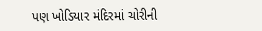પણ ખોડિયાર મંદિરમાં ચોરીની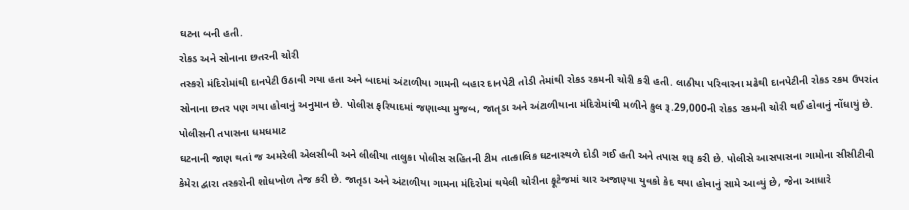ઘટના બની હતી.
રોકડ અને સોનાના છતરની ચોરી
તસ્કરો મંદિરોમાંથી દાનપેટી ઉઠાવી ગયા હતા અને બાદમાં અંટાળીયા ગામની બહાર દાનપેટી તોડી તેમાંથી રોકડ રકમની ચોરી કરી હતી. લાઠીયા પરિવારના મઢેથી દાનપેટીની રોકડ રકમ ઉપરાંત સોનાના છતર પણ ગયા હોવાનું અનુમાન છે. પોલીસ ફરિયાદમાં જણાવ્યા મુજબ, જાતૃડા અને અંટાળીયાના મંદિરોમાંથી મળીને કુલ રૂ.29,000ની રોકડ રકમની ચોરી થઈ હોવાનું નોંધાયું છે.
પોલીસની તપાસના ધમધમાટ
ઘટનાની જાણ થતાં જ અમરેલી એલસીબી અને લીલીયા તાલુકા પોલીસ સહિતની ટીમ તાત્કાલિક ઘટનાસ્થળે દોડી ગઈ હતી અને તપાસ શરૂ કરી છે. પોલીસે આસપાસના ગામોના સીસીટીવી કેમેરા દ્વારા તસ્કરોની શોધખોળ તેજ કરી છે. જાતૃડા અને અંટાળીયા ગામના મંદિરોમાં થયેલી ચોરીના ફૂટેજમાં ચાર અજાણ્યા યુવકો કેદ થયા હોવાનું સામે આવ્યું છે, જેના આધારે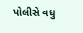પોલીસે વધુ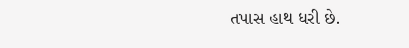તપાસ હાથ ધરી છે.